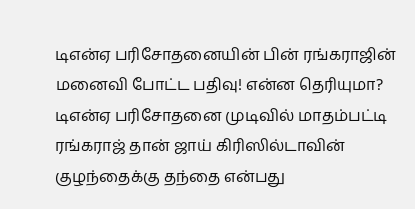டிஎன்ஏ பரிசோதனையின் பின் ரங்கராஜின் மனைவி போட்ட பதிவு! என்ன தெரியுமா?
டிஎன்ஏ பரிசோதனை முடிவில் மாதம்பட்டி ரங்கராஜ் தான் ஜாய் கிரிஸில்டாவின் குழந்தைக்கு தந்தை என்பது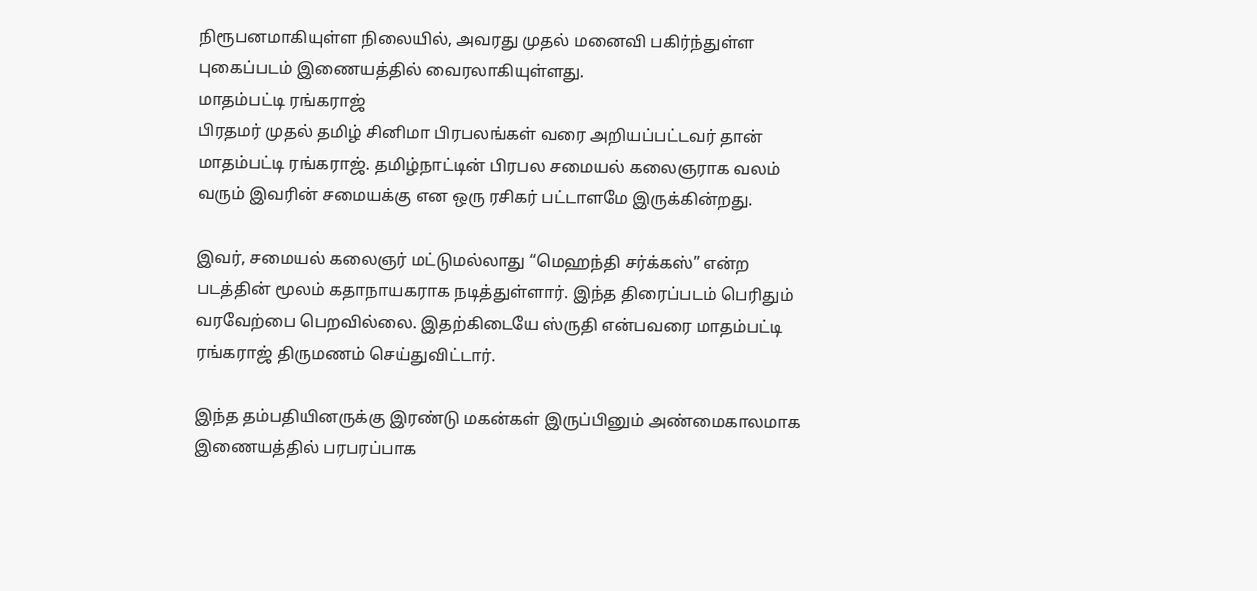நிரூபனமாகியுள்ள நிலையில், அவரது முதல் மனைவி பகிர்ந்துள்ள புகைப்படம் இணையத்தில் வைரலாகியுள்ளது.
மாதம்பட்டி ரங்கராஜ்
பிரதமர் முதல் தமிழ் சினிமா பிரபலங்கள் வரை அறியப்பட்டவர் தான் மாதம்பட்டி ரங்கராஜ். தமிழ்நாட்டின் பிரபல சமையல் கலைஞராக வலம் வரும் இவரின் சமையக்கு என ஒரு ரசிகர் பட்டாளமே இருக்கின்றது.

இவர், சமையல் கலைஞர் மட்டுமல்லாது “மெஹந்தி சர்க்கஸ்” என்ற படத்தின் மூலம் கதாநாயகராக நடித்துள்ளார். இந்த திரைப்படம் பெரிதும் வரவேற்பை பெறவில்லை. இதற்கிடையே ஸ்ருதி என்பவரை மாதம்பட்டி ரங்கராஜ் திருமணம் செய்துவிட்டார்.

இந்த தம்பதியினருக்கு இரண்டு மகன்கள் இருப்பினும் அண்மைகாலமாக இணையத்தில் பரபரப்பாக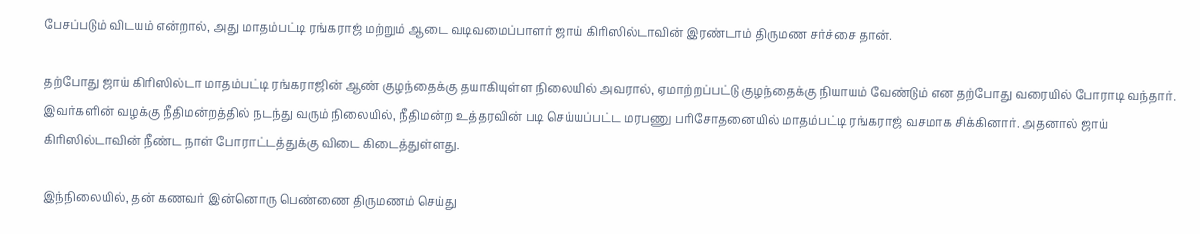பேசப்படும் விடயம் என்றால், அது மாதம்பட்டி ரங்கராஜ் மற்றும் ஆடை வடிவமைப்பாளர் ஜாய் கிரிஸில்டாவின் இரண்டாம் திருமண சர்ச்சை தான்.

தற்போது ஜாய் கிரிஸில்டா மாதம்பட்டி ரங்கராஜின் ஆண் குழந்தைக்கு தயாகியுள்ள நிலையில் அவரால், ஏமாற்றப்பட்டு குழந்தைக்கு நியாயம் வேண்டும் என தற்போது வரையில் போராடி வந்தார்.
இவர்களின் வழக்கு நீதிமன்றத்தில் நடந்து வரும் நிலையில், நீதிமன்ற உத்தரவின் படி செய்யப்பட்ட மரபணு பரிசோதனையில் மாதம்பட்டி ரங்கராஜ் வசமாக சிக்கினார். அதனால் ஜாய் கிரிஸில்டாவின் நீண்ட நாள் போராட்டத்துக்கு விடை கிடைத்துள்ளது.

இந்நிலையில், தன் கணவர் இன்னொரு பெண்ணை திருமணம் செய்து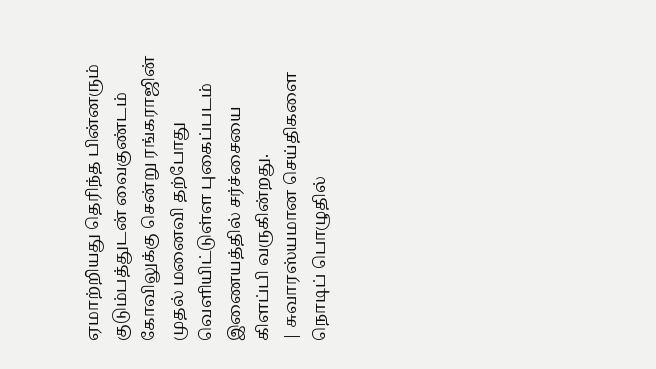ஏமாற்றியது தெரிந்த பின்னரும் குடும்பத்துடன் வைகுண்டம் கோவிலுக்கு சென்று ரங்கராஜின் முதல் மனைவி தற்போது வெளியிட்டுள்ள புகைப்படம் இணையத்தில் சர்ச்சையை கிளப்பி வருகின்றது.
| சுவாரஸ்யமான செய்திகளை நொடிப் பொழுதில்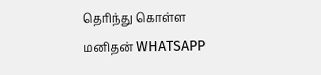தெரிந்து கொள்ள மனிதன் WHATSAPP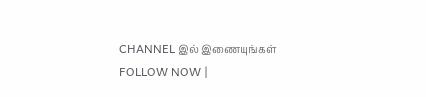CHANNEL இல் இணையுங்கள் FOLLOW NOW |